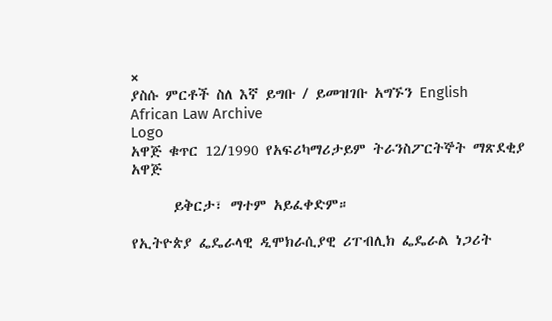×
ያስሱ ምርቶች ስለ እኛ ይግቡ / ይመዝገቡ አግኙን English
African Law Archive
Logo
አዋጅ ቁጥር 12/1990 የአፍሪካማሪታይም ትራንስፖርትኞት ማጽደቂያ አዋጅ

      ይቅርታ፣ ማተም አይፈቀድም።

የኢትዮጵያ ፌዴራላዊ ዲሞክራሲያዊ ሪፐብሊክ ፌዴራል ነጋሪት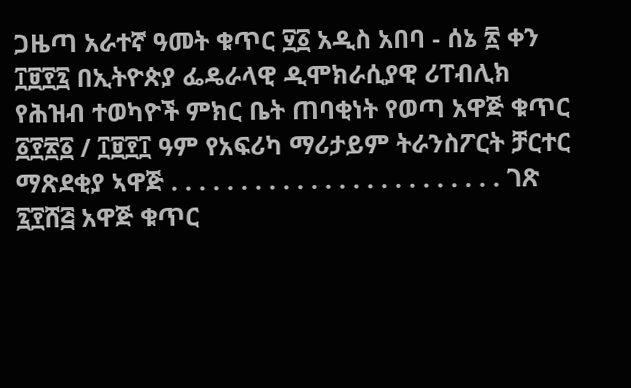ጋዜጣ አራተኛ ዓመት ቁጥር ፶፩ አዲስ አበባ - ሰኔ ፳ ቀን ፲፱፻፯ በኢትዮጵያ ፌዴራላዊ ዲሞክራሲያዊ ሪፐብሊክ የሕዝብ ተወካዮች ምክር ቤት ጠባቂነት የወጣ አዋጅ ቁጥር ፩፻፳፩ / ፲፱፻፲ ዓም የአፍሪካ ማሪታይም ትራንስፖርት ቻርተር ማጽደቂያ ኣዋጅ . . . . . . . . . . . . . . . . . . . . . . . . ገጽ ፯፻ሸ፭ አዋጅ ቁጥር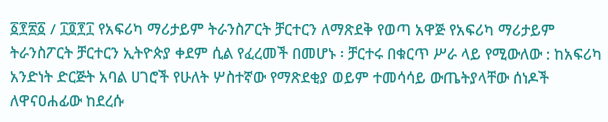፩፻፳፩ / ፲፬፻፲ የአፍሪካ ማሪታይም ትራንስፖርት ቻርተርን ለማጽደቅ የወጣ አዋጅ የአፍሪካ ማሪታይም ትራንስፖርት ቻርተርን ኢትዮጵያ ቀደም ሲል የፈረመች በመሆኑ ፡ ቻርተሩ በቁርጥ ሥራ ላይ የሚውለው : ከአፍሪካ አንድነት ድርጅት አባል ሀገሮች የሁለት ሦስተኛው የማጽደቂያ ወይም ተመሳሳይ ውጤትያላቸው ሰነዶች ለዋናዐሐፊው ከደረሱ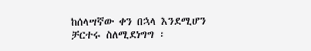ከሰላሣኛው ቀን በኋላ እንደሚሆን ቻርተሩ ስለሚደነግግ ፡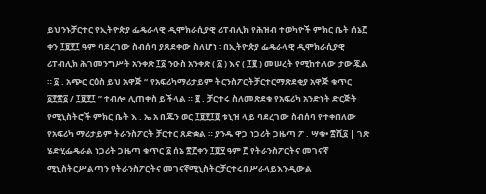ይህንኑቻርተር የኢትዮጵያ ፌዴራላዊ ዲሞክራሲያዊ ሪፐብሊክ የሕዝብ ተወካዮች ምክር ቤት ሰኔ፫ ቀን ፲፱፻፲ ዓም ባደረገው ስብሰባ ያጸደቀው ስለሆነ ፡ በኢትዮጵያ ፌዴራላዊ ዲሞክራሲያዊ ሪፐብሊክ ሕገመንግሥት አንቀጽ ፲፩ ንዑስ አንቀጽ ( ፩ ) እና ( ፲፪ ) መሠረት የሚከተለው ታውጇል ። ፩ . አጭር ርዕስ ይህ አዋጅ “ የአፍሪካማሪታይም ትርንስፖርትቻርተርማጽደቂያ አዋጅ ቁጥር ፩፻፳፩ / ፲፱፻፲ ” ተብሎ ሊጠቀስ ይችላል ። ፪ . ቻርተሩ ስለመጽደቁ የአፍሪካ አንድነት ድርጅት የሚኒስትሮች ምክር ቤት እ . ኤ አ በጁን ወር ፲፱፻፲፬ ቱኒዝ ላይ ባደረገው ስብሰባ የተቀበለው የአፍሪካ ማሪታይም ትራንስፖርት ቻርተር ጸድቋል ። ያንዱ ዋጋ ነጋሪት ጋዜጣ ፖ . ሣቁ• ፰ሺ፩ | ገጽ ሄድሂፌዴራል ነጋሪት ጋዜጣ ቁጥር ፩ ሰኔ ፳፫ቀን ፲፬፶ ዓም ፫ የትራንስፖርትና መገናኛ ሚኒስትርሥልጣን የትራንስፖርትና መገናኛሚኒስትርቻርተሩበሥራላይእንዲውል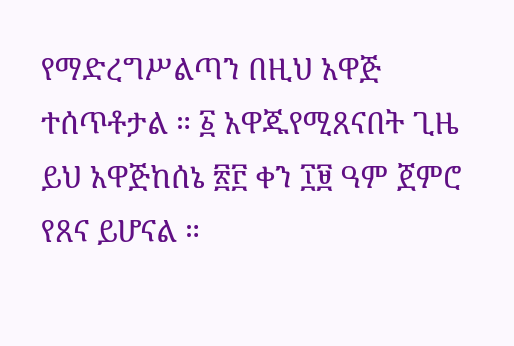የማድረግሥልጣን በዚህ አዋጅ ተሰጥቶታል ። ፩ አዋጁየሚጸናበት ጊዜ ይህ አዋጅከሰኔ ፳፫ ቀን ፲፱ ዓም ጀምሮ የጸና ይሆናል ።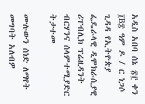አዲስ አበባ ሰኔ ፳፫ ቀን ፲B፰ ዓም ዶ / ር ነጋሶ ጊዳዳ የኢትዮጵያ ፌዴራላዊ ዲሞክራሲያዊ ሪፐብሊክ ፕሬዚዳንት ብርሃንና ሰላምተሚያድር ትታተመ

ሙሉውን ሰነድ ለማየት መግባት አለብዎ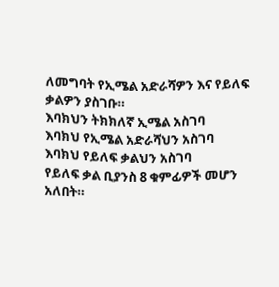ለመግባት የኢሜል አድራሻዎን እና የይለፍ ቃልዎን ያስገቡ።
እባክህን ትክክለኛ ኢሜል አስገባ
እባክህ የኢሜል አድራሻህን አስገባ
እባክህ የይለፍ ቃልህን አስገባ
የይለፍ ቃል ቢያንስ 8 ቁምፊዎች መሆን አለበት።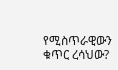የሚስጥራዊውን ቁጥር ረሳህው?